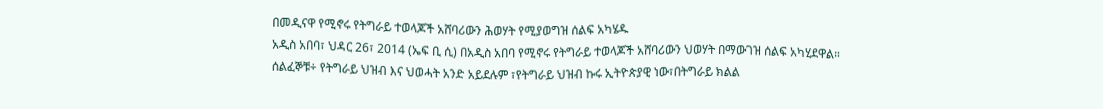በመዲናዋ የሚኖሩ የትግራይ ተወላጆች አሸባሪውን ሕወሃት የሚያወግዝ ሰልፍ አካሄዱ
አዲስ አበባ፣ ህዳር 26፣ 2014 (ኤፍ ቢ ሲ) በአዲስ አበባ የሚኖሩ የትግራይ ተወላጆች አሸባሪውን ህወሃት በማውገዝ ሰልፍ አካሂደዋል።
ሰልፈኞቹ÷ የትግራይ ህዝብ እና ህወሓት አንድ አይደሉም ፣የትግራይ ህዝብ ኩሩ ኢትዮጵያዊ ነው፣በትግራይ ክልል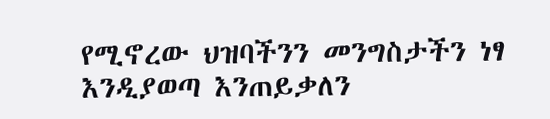የሚኖረው ህዝባችንን መንግስታችን ነፃ እንዲያወጣ እንጠይቃለን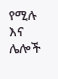የሚሉ እና ሌሎች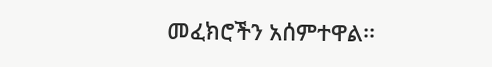መፈክሮችን አሰምተዋል፡፡